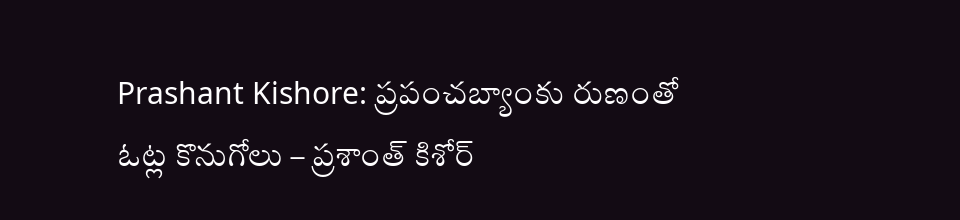Prashant Kishore: ప్రపంచబ్యాంకు రుణంతో ఓట్ల కొనుగోలు – ప్రశాంత్ కిశోర్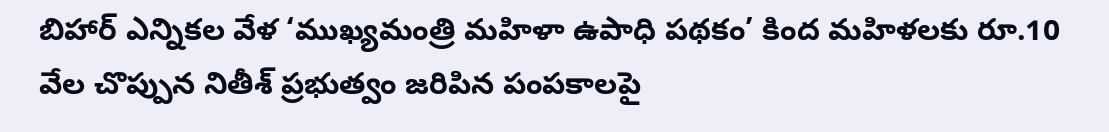బిహార్ ఎన్నికల వేళ ‘ముఖ్యమంత్రి మహిళా ఉపాధి పథకం’ కింద మహిళలకు రూ.10 వేల చొప్పున నితీశ్ ప్రభుత్వం జరిపిన పంపకాలపై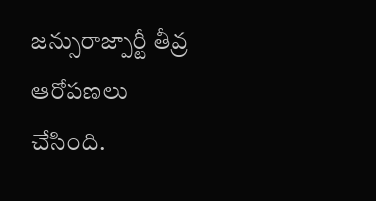జన్సురాజ్పార్టీ తీవ్ర ఆరోపణలు చేసింది.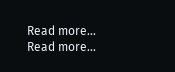Read more...
Read more...